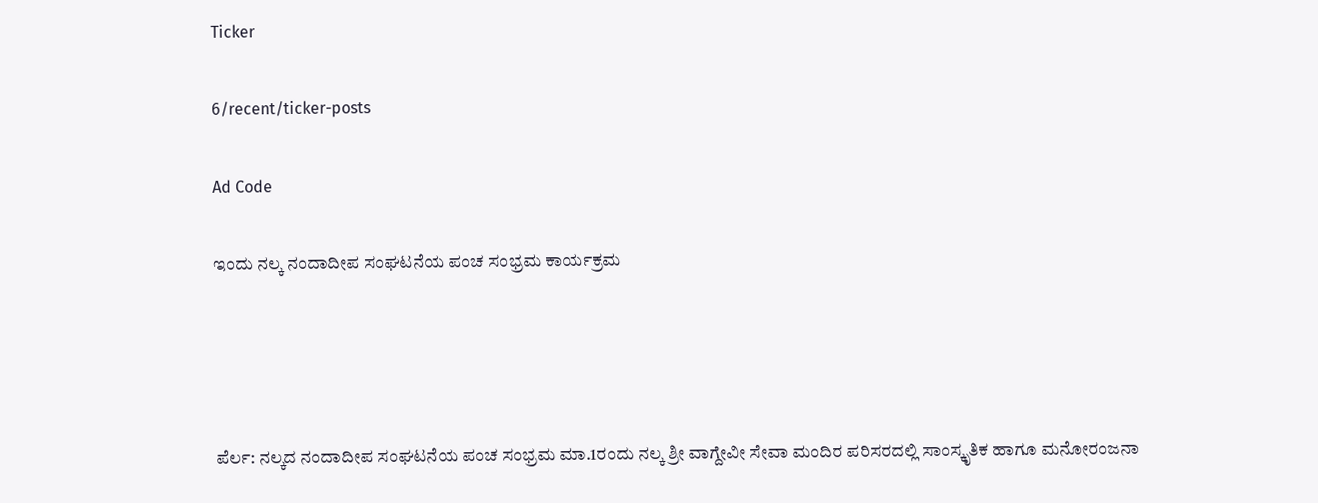Ticker

6/recent/ticker-posts

Ad Code

ಇಂದು ನಲ್ಕ ನಂದಾದೀಪ ಸಂಘಟನೆಯ ಪಂಚ ಸಂಭ್ರಮ ಕಾರ್ಯಕ್ರಮ




ಪೆರ್ಲ: ನಲ್ಕದ ನಂದಾದೀಪ ಸಂಘಟನೆಯ ಪಂಚ ಸಂಭ್ರಮ ಮಾ.1ರಂದು ನಲ್ಕ ಶ್ರೀ ವಾಗ್ದೇವೀ ಸೇವಾ ಮಂದಿರ ಪರಿಸರದಲ್ಲಿ ಸಾಂಸ್ಕೃತಿಕ ಹಾಗೂ ಮನೋರಂಜನಾ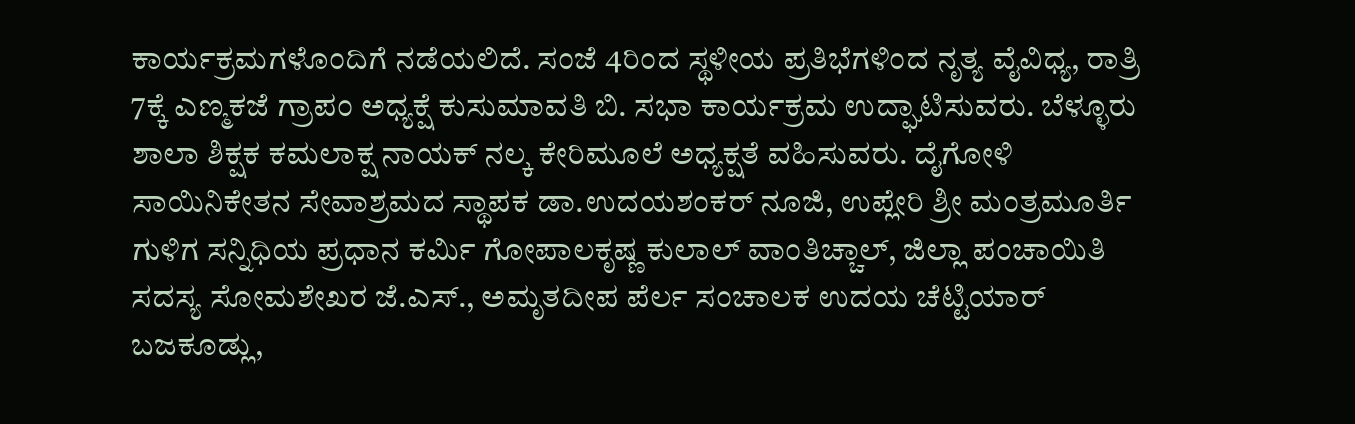ಕಾರ್ಯಕ್ರಮಗಳೊಂದಿಗೆ ನಡೆಯಲಿದೆ. ಸಂಜೆ 4ರಿಂದ ಸ್ಥಳೀಯ ಪ್ರತಿಭೆಗಳಿಂದ ನೃತ್ಯ ವೈವಿಧ್ಯ, ರಾತ್ರಿ 7ಕ್ಕೆ ಎಣ್ಮಕಜೆ ಗ್ರಾಪಂ ಅಧ್ಯಕ್ಷೆ ಕುಸುಮಾವತಿ ಬಿ. ಸಭಾ ಕಾರ್ಯಕ್ರಮ ಉದ್ಘಾಟಿಸುವರು. ಬೆಳ್ಳೂರು ಶಾಲಾ ಶಿಕ್ಷಕ ಕಮಲಾಕ್ಷ ನಾಯಕ್ ನಲ್ಕ ಕೇರಿಮೂಲೆ ಅಧ್ಯಕ್ಷತೆ ವಹಿಸುವರು. ದೈಗೋಳಿ ಸಾಯಿನಿಕೇತನ ಸೇವಾಶ್ರಮದ ಸ್ಥಾಪಕ ಡಾ.ಉದಯಶಂಕರ್ ನೂಜಿ, ಉಪ್ಲೇರಿ ಶ್ರೀ ಮಂತ್ರಮೂರ್ತಿ ಗುಳಿಗ ಸನ್ನಿಧಿಯ ಪ್ರಧಾನ ಕರ್ಮಿ ಗೋಪಾಲಕೃಷ್ಣ ಕುಲಾಲ್ ವಾಂತಿಚ್ಚಾಲ್, ಜಿಲ್ಲಾ ಪಂಚಾಯಿತಿ ಸದಸ್ಯ ಸೋಮಶೇಖರ ಜೆ.ಎಸ್., ಅಮೃತದೀಪ ಪೆರ್ಲ ಸಂಚಾಲಕ ಉದಯ ಚೆಟ್ಟಿಯಾರ್ ಬಜಕೂಡ್ಲು,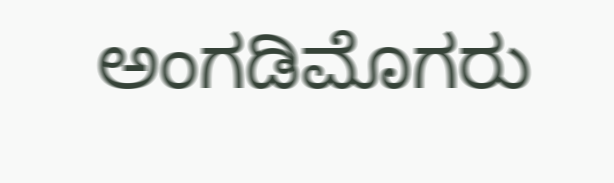ಅಂಗಡಿಮೊಗರು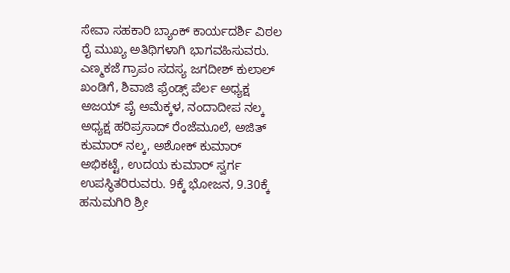ಸೇವಾ ಸಹಕಾರಿ ಬ್ಯಾಂಕ್ ಕಾರ್ಯದರ್ಶಿ ವಿಠಲ ರೈ ಮುಖ್ಯ ಅತಿಥಿಗಳಾಗಿ ಭಾಗವಹಿಸುವರು. ಎಣ್ಮಕಜೆ ಗ್ರಾಪಂ ಸದಸ್ಯ‌ ಜಗದೀಶ್ ಕುಲಾಲ್ ಖಂಡಿಗೆ, ಶಿವಾಜಿ ಫ್ರೆಂಡ್ಸ್ ಪೆರ್ಲ ಅಧ್ಯಕ್ಷ ಅಜಯ್ ಪೈ ಅಮೆಕ್ಕಳ, ನಂದಾದೀಪ ನಲ್ಕ ಅಧ್ಯಕ್ಷ ಹರಿಪ್ರಸಾದ್ ರೆಂಜೆಮೂಲೆ, ಅಜಿತ್ ಕುಮಾರ್ ನಲ್ಕ, ಅಶೋಕ್ ಕುಮಾರ್ ಅಭಿಕಟ್ಟೆ, ಉದಯ ಕುಮಾರ್ ಸ್ವರ್ಗ ಉಪಸ್ಥಿತರಿರುವರು. 9ಕ್ಕೆ ಭೋಜನ, 9.30ಕ್ಕೆ ಹನುಮಗಿರಿ ಶ್ರೀ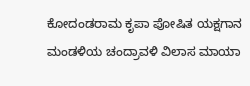ಕೋದಂಡರಾಮ ಕೃಪಾ ಪೋಷಿತ ಯಕ್ಷಗಾನ ಮಂಡಳಿಯ ಚಂದ್ರಾವಳಿ ವಿಲಾಸ ಮಾಯಾ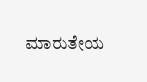ಮಾರುತೇಯ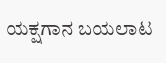ಯಕ್ಷಗಾನ ಬಯಲಾಟ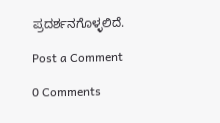ಪ್ರದರ್ಶನಗೊಳ್ಳಲಿದೆ.

Post a Comment

0 Comments